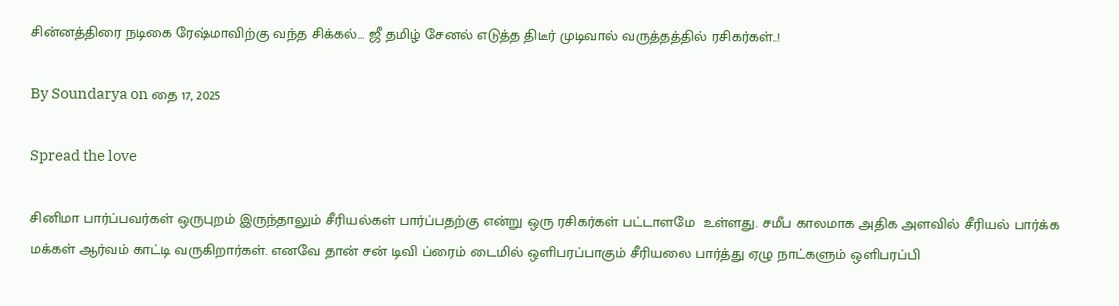சின்னத்திரை நடிகை ரேஷ்மாவிற்கு வந்த சிக்கல்… ஜீ தமிழ் சேனல் எடுத்த திடீர் முடிவால் வருத்தத்தில் ரசிகர்கள்..!

By Soundarya on தை 17, 2025

Spread the love

சினிமா பார்ப்பவர்கள் ஒருபுறம் இருந்தாலும் சீரியல்கள் பார்ப்பதற்கு என்று ஒரு ரசிகர்கள் பட்டாளமே  உள்ளது. சமீப காலமாக அதிக அளவில் சீரியல் பார்க்க மக்கள் ஆர்வம் காட்டி வருகிறார்கள். எனவே தான் சன் டிவி ப்ரைம் டைமில் ஒளிபரப்பாகும் சீரியலை பார்த்து ஏழு நாட்களும் ஒளிபரப்பி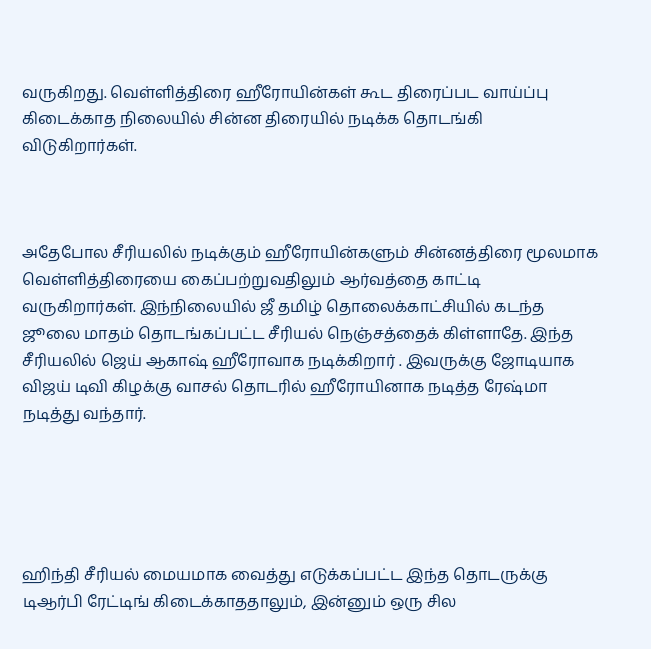வருகிறது. வெள்ளித்திரை ஹீரோயின்கள் கூட திரைப்பட வாய்ப்பு கிடைக்காத நிலையில் சின்ன திரையில் நடிக்க தொடங்கி விடுகிறார்கள்.



அதேபோல சீரியலில் நடிக்கும் ஹீரோயின்களும் சின்னத்திரை மூலமாக வெள்ளித்திரையை கைப்பற்றுவதிலும் ஆர்வத்தை காட்டி வருகிறார்கள். இந்நிலையில் ஜீ தமிழ் தொலைக்காட்சியில் கடந்த ஜூலை மாதம் தொடங்கப்பட்ட சீரியல் நெஞ்சத்தைக் கிள்ளாதே. இந்த சீரியலில் ஜெய் ஆகாஷ் ஹீரோவாக நடிக்கிறார் . இவருக்கு ஜோடியாக விஜய் டிவி கிழக்கு வாசல் தொடரில் ஹீரோயினாக நடித்த ரேஷ்மா நடித்து வந்தார்.





ஹிந்தி சீரியல் மையமாக வைத்து எடுக்கப்பட்ட இந்த தொடருக்கு டிஆர்பி ரேட்டிங் கிடைக்காததாலும், இன்னும் ஒரு சில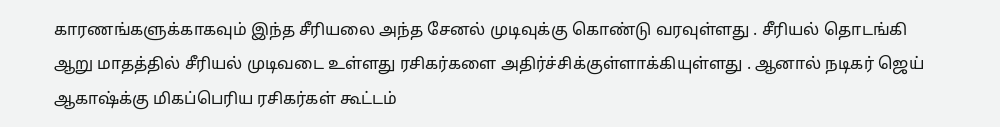காரணங்களுக்காகவும் இந்த சீரியலை அந்த சேனல் முடிவுக்கு கொண்டு வரவுள்ளது . சீரியல் தொடங்கி ஆறு மாதத்தில் சீரியல் முடிவடை உள்ளது ரசிகர்களை அதிர்ச்சிக்குள்ளாக்கியுள்ளது . ஆனால் நடிகர் ஜெய் ஆகாஷ்க்கு மிகப்பெரிய ரசிகர்கள் கூட்டம்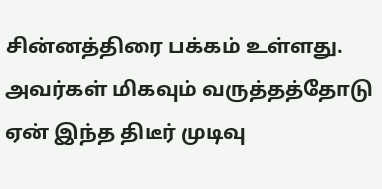சின்னத்திரை பக்கம் உள்ளது. அவர்கள் மிகவும் வருத்தத்தோடு ஏன் இந்த திடீர் முடிவு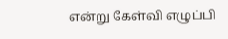என்று கேள்வி எழுப்பி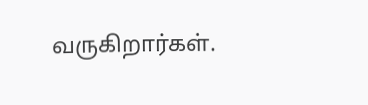வருகிறார்கள்.